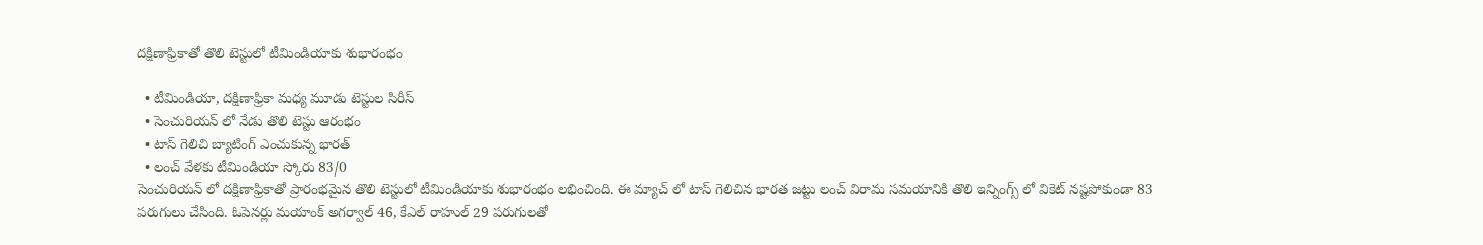దక్షిణాఫ్రికాతో తొలి టెస్టులో టీమిండియాకు శుభారంభం

  • టీమిండియా, దక్షిణాఫ్రికా మధ్య మూడు టెస్టుల సిరీస్
  • సెంచురియన్ లో నేడు తొలి టెస్టు ఆరంభం
  • టాస్ గెలిచి బ్యాటింగ్ ఎంచుకున్న భారత్
  • లంచ్ వేళకు టీమిండియా స్కోరు 83/0
సెంచురియన్ లో దక్షిణాఫ్రికాతో ప్రారంభమైన తొలి టెస్టులో టీమిండియాకు శుభారంభం లభించింది. ఈ మ్యాచ్ లో టాస్ గెలిచిన భారత జట్టు లంచ్ విరామ సమయానికి తొలి ఇన్నింగ్స్ లో వికెట్ నష్టపోకుండా 83 పరుగులు చేసింది. ఓపెనర్లు మయాంక్ అగర్వాల్ 46, కేఎల్ రాహుల్ 29 పరుగులతో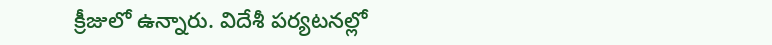క్రీజులో ఉన్నారు. విదేశీ పర్యటనల్లో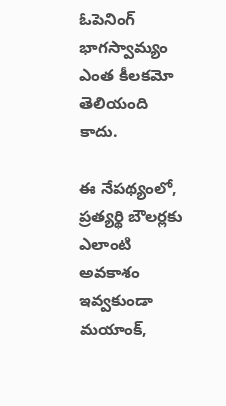ఓపెనింగ్ భాగస్వామ్యం ఎంత కీలకమో తెలియంది కాదు.

ఈ నేపథ్యంలో, ప్రత్యర్థి బౌలర్లకు ఎలాంటి అవకాశం ఇవ్వకుండా మయాంక్,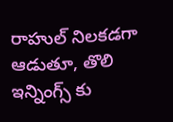రాహుల్ నిలకడగా ఆడుతూ, తొలి ఇన్నింగ్స్ కు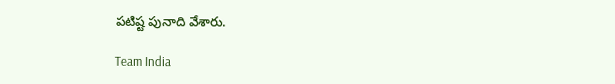పటిష్ట పునాది వేశారు.

Team India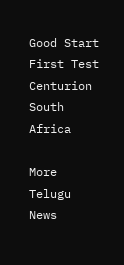Good Start
First Test
Centurion
South Africa

More Telugu News